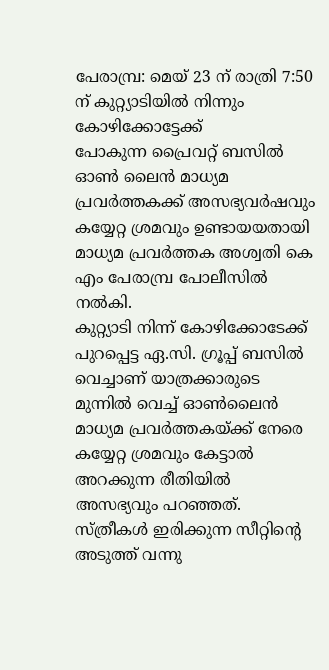പേരാമ്പ്ര: മെയ് 23 ന് രാത്രി 7:50 ന് കുറ്റ്യാടിയിൽ നിന്നും കോഴിക്കോട്ടേക്ക്
പോകുന്ന പ്രൈവറ്റ് ബസിൽ ഓൺ ലൈൻ മാധ്യമ പ്രവർത്തകക്ക് അസഭ്യവർഷവും കയ്യേറ്റ ശ്രമവും ഉണ്ടായയതായി മാധ്യമ പ്രവർത്തക അശ്വതി കെ എം പേരാമ്പ്ര പോലീസിൽ നൽകി.
കുറ്റ്യാടി നിന്ന് കോഴിക്കോടേക്ക് പുറപ്പെട്ട ഏ.സി. ഗ്രൂപ്പ് ബസിൽ വെച്ചാണ് യാത്രക്കാരുടെ മുന്നിൽ വെച്ച് ഓൺലൈൻ മാധ്യമ പ്രവർത്തകയ്ക്ക് നേരെ കയ്യേറ്റ ശ്രമവും കേട്ടാൽ അറക്കുന്ന രീതിയിൽ അസഭ്യവും പറഞ്ഞത്. സ്ത്രീകൾ ഇരിക്കുന്ന സീറ്റിന്റെ അടുത്ത് വന്നു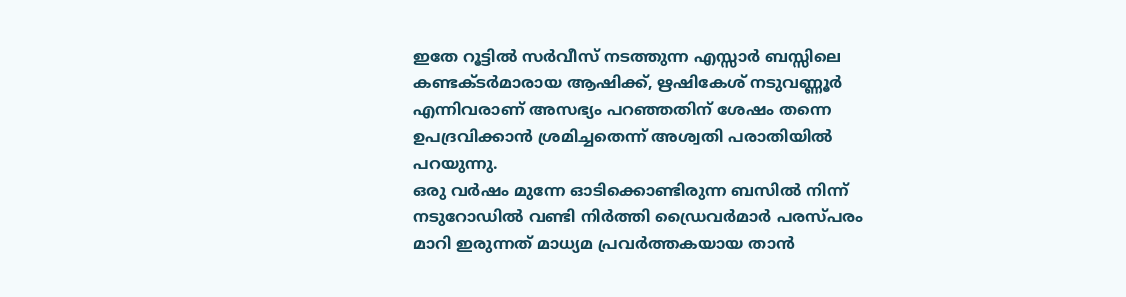ഇതേ റൂട്ടിൽ സർവീസ് നടത്തുന്ന എസ്സാർ ബസ്സിലെ കണ്ടക്ടർമാരായ ആഷിക്ക്, ഋഷികേശ് നടുവണ്ണൂർ എന്നിവരാണ് അസഭ്യം പറഞ്ഞതിന് ശേഷം തന്നെ ഉപദ്രവിക്കാൻ ശ്രമിച്ചതെന്ന് അശ്വതി പരാതിയിൽ പറയുന്നു.
ഒരു വർഷം മുന്നേ ഓടിക്കൊണ്ടിരുന്ന ബസിൽ നിന്ന് നടുറോഡിൽ വണ്ടി നിർത്തി ഡ്രൈവർമാർ പരസ്പരം മാറി ഇരുന്നത് മാധ്യമ പ്രവർത്തകയായ താൻ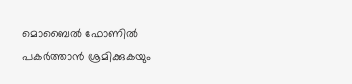മൊബൈൽ ഫോണിൽ പകർത്താൻ ശ്രമിക്കുകയും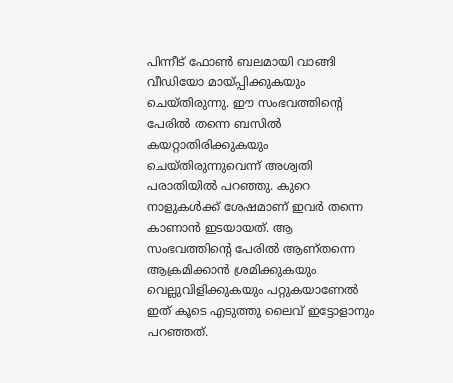പിന്നീട് ഫോൺ ബലമായി വാങ്ങി വീഡിയോ മായ്പ്പിക്കുകയും ചെയ്തിരുന്നു. ഈ സംഭവത്തിന്റെ പേരിൽ തന്നെ ബസിൽ കയറ്റാതിരിക്കുകയും ചെയ്തിരുന്നുവെന്ന് അശ്വതി പരാതിയിൽ പറഞ്ഞു. കുറെ നാളുകൾക്ക് ശേഷമാണ് ഇവർ തന്നെ കാണാൻ ഇടയായത്. ആ സംഭവത്തിന്റെ പേരിൽ ആണ്തന്നെ ആക്രമിക്കാൻ ശ്രമിക്കുകയും വെല്ലുവിളിക്കുകയും പറ്റുകയാണേൽ ഇത് കൂടെ എടുത്തു ലൈവ് ഇട്ടോളാനും പറഞ്ഞത്.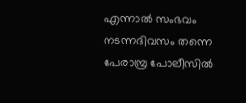എന്നാൽ സംഭവം നടന്നദിവസം തന്നെ
പേരാമ്പ്ര പോലീസിൽ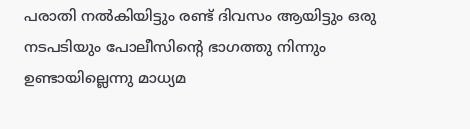പരാതി നൽകിയിട്ടും രണ്ട് ദിവസം ആയിട്ടും ഒരു നടപടിയും പോലീസിന്റെ ഭാഗത്തു നിന്നും ഉണ്ടായില്ലെന്നു മാധ്യമ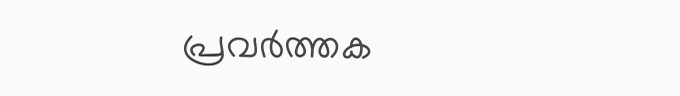പ്രവർത്തക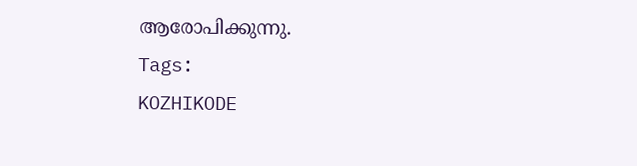ആരോപിക്കുന്നു.
Tags:
KOZHIKODE